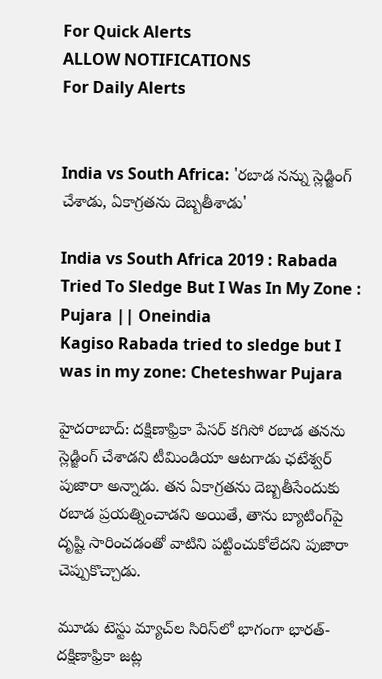For Quick Alerts
ALLOW NOTIFICATIONS
For Daily Alerts


India vs South Africa: 'రబాడ నన్ను స్లెడ్జింగ్‌ చేశాడు, ఏకాగ్రతను దెబ్బతీశాడు'

India vs South Africa 2019 : Rabada Tried To Sledge But I Was In My Zone : Pujara || Oneindia
Kagiso Rabada tried to sledge but I was in my zone: Cheteshwar Pujara

హైదరాబాద్: దక్షిణాఫ్రికా పేసర్‌ కగిసో రబాడ తనను స్లెడ్జింగ్‌ చేశాడని టీమిండియా ఆటగాడు ఛటేశ్వర్ పుజారా అన్నాడు. తన ఏకాగ్రతను దెబ్బతీసేందుకు రబాడ ప్రయత్నించాడని అయితే, తాను బ్యాటింగ్‌పై దృష్టి సారించడంతో వాటిని పట్టించుకోలేదని పుజారా చెప్పుకొచ్చాడు.

మూడు టెస్టు మ్యాచ్‌ల సిరిస్‌లో భాగంగా భారత్-దక్షిణాఫ్రికా జట్ల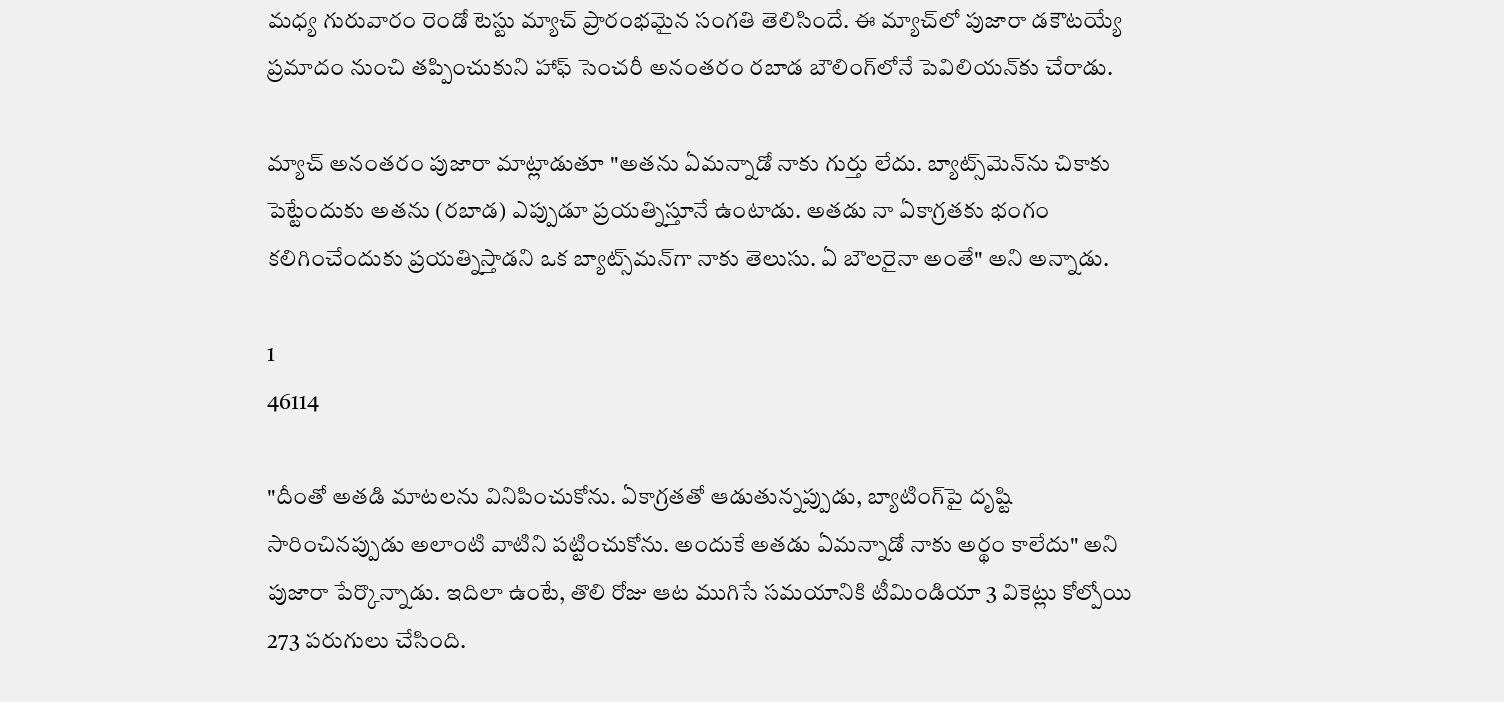మధ్య గురువారం రెండో టెస్టు మ్యాచ్ ప్రారంభమైన సంగతి తెలిసిందే. ఈ మ్యాచ్‌లో పుజారా డకౌటయ్యే ప్రమాదం నుంచి తప్పించుకుని హాఫ్ సెంచరీ అనంతరం రబాడ బౌలింగ్‌లోనే పెవిలియన్‌కు చేరాడు.

మ్యాచ్ అనంతరం పుజారా మాట్లాడుతూ "అతను ఏమన్నాడో నాకు గుర్తు లేదు. బ్యాట్స్‌మెన్‌ను చికాకు పెట్టేందుకు అతను (రబాడ) ఎప్పుడూ ప్రయత్నిస్తూనే ఉంటాడు. అతడు నా ఏకాగ్రతకు భంగం కలిగించేందుకు ప్రయత్నిస్తాడని ఒక బ్యాట్స్‌మన్‌గా నాకు తెలుసు. ఏ బౌలరైనా అంతే" అని అన్నాడు.

1
46114

"దీంతో అతడి మాటలను వినిపించుకోను. ఏకాగ్రతతో ఆడుతున్నప్పుడు, బ్యాటింగ్‌పై దృష్టి సారించినప్పుడు అలాంటి వాటిని పట్టించుకోను. అందుకే అతడు ఏమన్నాడో నాకు అర్థం కాలేదు" అని పుజారా పేర్కొన్నాడు. ఇదిలా ఉంటే, తొలి రోజు ఆట ముగిసే సమయానికి టీమిండియా 3 వికెట్లు కోల్పోయి 273 పరుగులు చేసింది.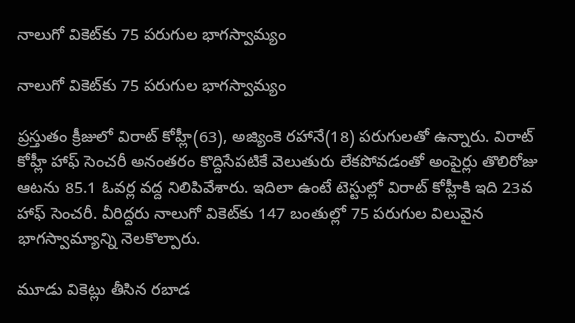నాలుగో వికెట్‌కు 75 పరుగుల భాగస్వామ్యం

నాలుగో వికెట్‌కు 75 పరుగుల భాగస్వామ్యం

ప్రస్తుతం క్రీజులో విరాట్ కోహ్లీ(63), అజ్యింకె రహానే(18) పరుగులతో ఉన్నారు. విరాట్ కోహ్లీ హాఫ్ సెంచరీ అనంతరం కొద్దిసేపటికే వెలుతురు లేకపోవడంతో అంపైర్లు తొలిరోజు ఆటను 85.1 ఓవర్ల వద్ద నిలిపివేశారు. ఇదిలా ఉంటే టెస్టుల్లో విరాట్ కోహ్లీకి ఇది 23వ హాఫ్ సెంచరీ. వీరిద్దరు నాలుగో వికెట్‌కు 147 బంతుల్లో 75 పరుగుల విలువైన భాగస్వామ్యాన్ని నెలకొల్పారు.

మూడు వికెట్లు తీసిన రబాడ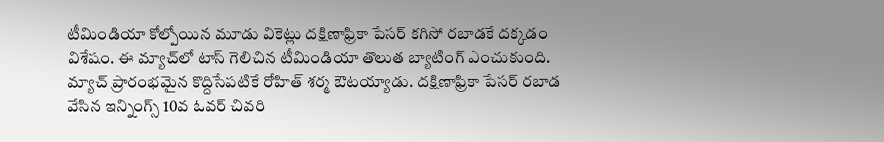టీమిండియా కోల్పోయిన మూడు వికెట్లు దక్షిణాఫ్రికా పేసర్ కగిసో రబాడకే దక్కడం విశేషం. ఈ మ్యాచ్‌లో టాస్ గెలిచిన టీమిండియా తొలుత బ్యాటింగ్ ఎంచుకుంది. మ్యాచ్ ప్రారంభమైన కొద్దిసేపటికే రోహిత్ శర్మ ఔటయ్యాడు. దక్షిణాఫ్రికా పేసర్ రబాడ వేసిన ఇన్నింగ్స్ 10వ ఓవర్ చివరి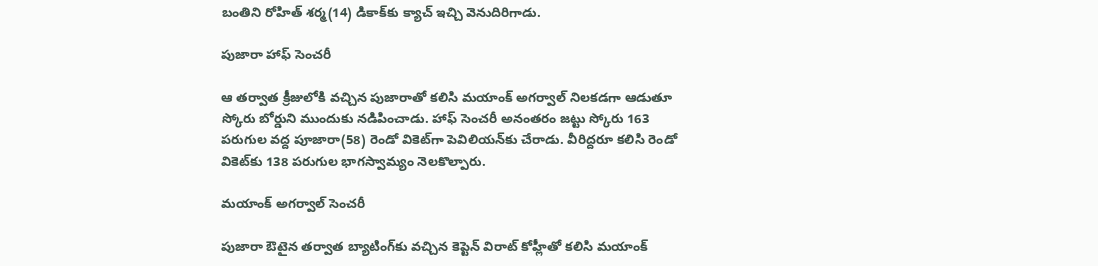బంతిని రోహిత్ శర్మ(14) డికాక్‌కు క్యాచ్ ఇచ్చి వెనుదిరిగాడు.

పుజారా హాఫ్ సెంచరీ

ఆ తర్వాత క్రీజులోకి వచ్చిన పుజారాతో కలిసి మయాంక్ అగర్వాల్ నిలకడగా ఆడుతూ స్కోరు బోర్డుని ముందుకు నడిపించాడు. హాఫ్ సెంచరీ అనంతరం జట్టు స్కోరు 163 పరుగుల వద్ద పూజారా(58) రెండో వికెట్‌గా పెవిలియన్‌కు చేరాడు. వీరిద్దరూ కలిసి రెండో వికెట్‌కు 138 పరుగుల భాగస్వామ్యం నెలకొల్పారు.

మయాంక్ అగర్వాల్ సెంచరీ

పుజారా ఔటైన తర్వాత బ్యాటింగ్‌కు వచ్చిన కెప్టెన్‌ విరాట్‌ కోహ్లీతో కలిసి మయాంక్‌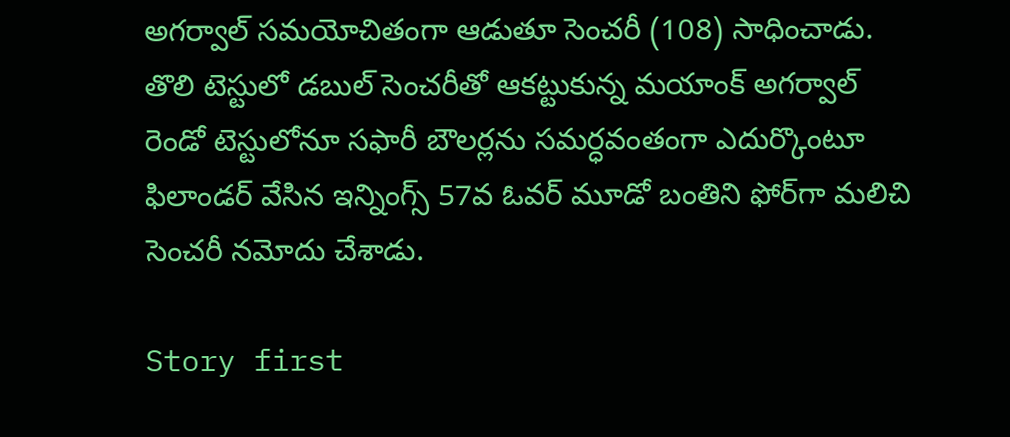అగర్వాల్‌ సమయోచితంగా ఆడుతూ సెంచరీ (108) సాధించాడు. తొలి టెస్టులో డబుల్‌ సెంచరీతో ఆకట్టుకున్న మయాంక్ అగర్వాల్ రెండో టెస్టులోనూ సఫారీ బౌలర్లను సమర్ధవంతంగా ఎదుర్కొంటూ ఫిలాండర్ వేసిన ఇన్నింగ్స్ 57వ ఓవర్ మూడో బంతిని ఫోర్‌గా మలిచి సెంచరీ నమోదు చేశాడు.

Story first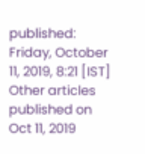published: Friday, October 11, 2019, 8:21 [IST]
Other articles published on Oct 11, 2019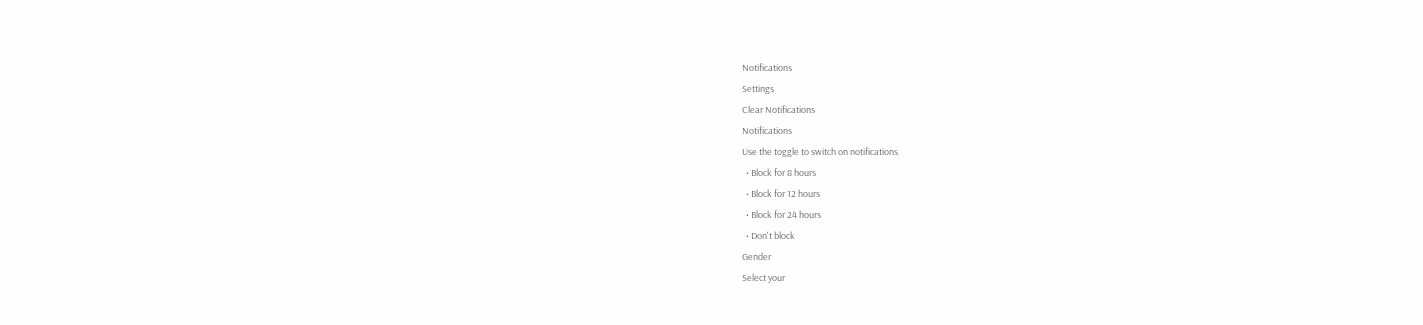Notifications
Settings
Clear Notifications
Notifications
Use the toggle to switch on notifications
  • Block for 8 hours
  • Block for 12 hours
  • Block for 24 hours
  • Don't block
Gender
Select your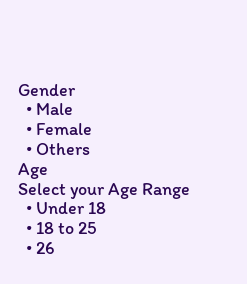Gender
  • Male
  • Female
  • Others
Age
Select your Age Range
  • Under 18
  • 18 to 25
  • 26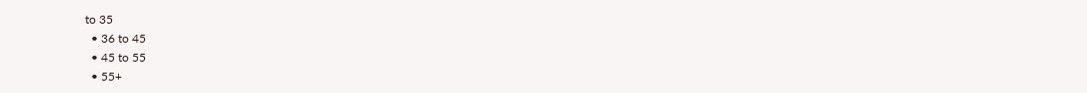to 35
  • 36 to 45
  • 45 to 55
  • 55+